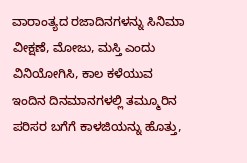ವಾರಾಂತ್ಯದ ರಜಾದಿನಗಳನ್ನು ಸಿನಿಮಾ ವೀಕ್ಷಣೆ, ಮೋಜು, ಮಸ್ತಿ ಎಂದು ವಿನಿಯೋಗಿಸಿ, ಕಾಲ ಕಳೆಯುವ ಇಂದಿನ ದಿನಮಾನಗಳಲ್ಲಿ ತಮ್ಮೂರಿನ ಪರಿಸರ ಬಗೆಗೆ ಕಾಳಜಿಯನ್ನು ಹೊತ್ತು,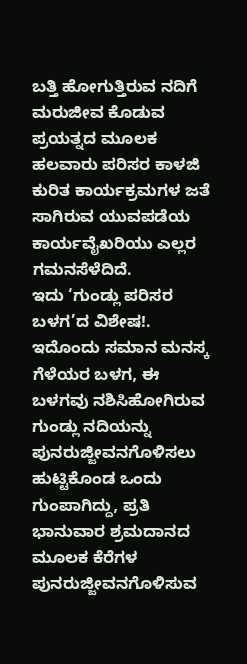ಬತ್ತಿ ಹೋಗುತ್ತಿರುವ ನದಿಗೆ ಮರುಜೀವ ಕೊಡುವ ಪ್ರಯತ್ನದ ಮೂಲಕ ಹಲವಾರು ಪರಿಸರ ಕಾಳಜಿ ಕುರಿತ ಕಾರ್ಯಕ್ರಮಗಳ ಜತೆ ಸಾಗಿರುವ ಯುವಪಡೆಯ ಕಾರ್ಯವೈಖರಿಯು ಎಲ್ಲರ ಗಮನಸೆಳೆದಿದೆ.
ಇದು ‘ಗುಂಡ್ಲು ಪರಿಸರ ಬಳಗ’ದ ವಿಶೇಷ!. ಇದೊಂದು ಸಮಾನ ಮನಸ್ಕ ಗೆಳೆಯರ ಬಳಗ, ಈ ಬಳಗವು ನಶಿಸಿಹೋಗಿರುವ ಗುಂಡ್ಲು ನದಿಯನ್ನು ಪುನರುಜ್ಜೀವನಗೊಳಿಸಲು ಹುಟ್ಟಿಕೊಂಡ ಒಂದು ಗುಂಪಾಗಿದ್ದು, ಪ್ರತಿ ಭಾನುವಾರ ಶ್ರಮದಾನದ ಮೂಲಕ ಕೆರೆಗಳ ಪುನರುಜ್ಜೀವನಗೊಳಿಸುವ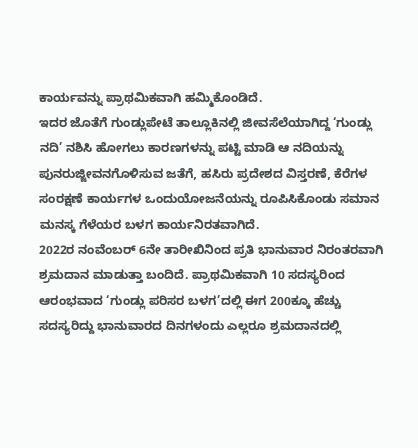ಕಾರ್ಯವನ್ನು ಪ್ರಾಥಮಿಕವಾಗಿ ಹಮ್ಮಿಕೊಂಡಿದೆ.
ಇದರ ಜೊತೆಗೆ ಗುಂಡ್ಲುಪೇಟೆ ತಾಲ್ಲೂಕಿನಲ್ಲಿ ಜೀವಸೆಲೆಯಾಗಿದ್ದ ‘ಗುಂಡ್ಲು ನದಿ’ ನಶಿಸಿ ಹೋಗಲು ಕಾರಣಗಳನ್ನು ಪಟ್ಟಿ ಮಾಡಿ ಆ ನದಿಯನ್ನು ಪುನರುಜ್ಜೀವನಗೊಳಿಸುವ ಜತೆಗೆ, ಹಸಿರು ಪ್ರದೇಶದ ವಿಸ್ತರಣೆ, ಕೆರೆಗಳ ಸಂರಕ್ಷಣೆ ಕಾರ್ಯಗಳ ಒಂದುಯೋಜನೆಯನ್ನು ರೂಪಿಸಿಕೊಂಡು ಸಮಾನ ಮನಸ್ಕ ಗೆಳೆಯರ ಬಳಗ ಕಾರ್ಯನಿರತವಾಗಿದೆ.
2022ರ ನಂವೆಂಬರ್ 6ನೇ ತಾರೀಖಿನಿಂದ ಪ್ರತಿ ಭಾನುವಾರ ನಿರಂತರವಾಗಿ ಶ್ರಮದಾನ ಮಾಡುತ್ತಾ ಬಂದಿದೆ. ಪ್ರಾಥಮಿಕವಾಗಿ 10 ಸದಸ್ಯರಿಂದ ಆರಂಭವಾದ ‘ಗುಂಡ್ಲು ಪರಿಸರ ಬಳಗ’ದಲ್ಲಿ ಈಗ 200ಕ್ಕೂ ಹೆಚ್ಚು ಸದಸ್ಯರಿದ್ದು ಭಾನುವಾರದ ದಿನಗಳಂದು ಎಲ್ಲರೂ ಶ್ರಮದಾನದಲ್ಲಿ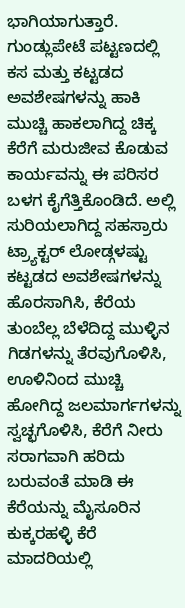ಭಾಗಿಯಾಗುತ್ತಾರೆ. ಗುಂಡ್ಲುಪೇಟೆ ಪಟ್ಟಣದಲ್ಲಿ ಕಸ ಮತ್ತು ಕಟ್ಟಡದ ಅವಶೇಷಗಳನ್ನು ಹಾಕಿ ಮುಚ್ಚಿ ಹಾಕಲಾಗಿದ್ದ ಚಿಕ್ಕ ಕೆರೆಗೆ ಮರುಜೀವ ಕೊಡುವ ಕಾರ್ಯವನ್ನು ಈ ಪರಿಸರ ಬಳಗ ಕೈಗೆತ್ತಿಕೊಂಡಿದೆ. ಅಲ್ಲಿ ಸುರಿಯಲಾಗಿದ್ದ ಸಹಸ್ರಾರು ಟ್ರ್ಯಾಕ್ಟರ್ ಲೋಡ್ಗಳಷ್ಟು ಕಟ್ಟಡದ ಅವಶೇಷಗಳನ್ನು ಹೊರಸಾಗಿಸಿ, ಕೆರೆಯ ತುಂಬೆಲ್ಲ ಬೆಳೆದಿದ್ದ ಮುಳ್ಳಿನ ಗಿಡಗಳನ್ನು ತೆರವುಗೊಳಿಸಿ, ಊಳಿನಿಂದ ಮುಚ್ಚಿ ಹೋಗಿದ್ದ ಜಲಮಾರ್ಗಗಳನ್ನು ಸ್ವಚ್ಛಗೊಳಿಸಿ, ಕೆರೆಗೆ ನೀರು ಸರಾಗವಾಗಿ ಹರಿದು ಬರುವಂತೆ ಮಾಡಿ ಈ ಕೆರೆಯನ್ನು ಮೈಸೂರಿನ ಕುಕ್ಕರಹಳ್ಳಿ ಕೆರೆ ಮಾದರಿಯಲ್ಲಿ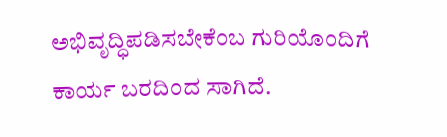ಅಭಿವೃದ್ಧಿಪಡಿಸಬೇಕೆಂಬ ಗುರಿಯೊಂದಿಗೆ ಕಾರ್ಯ ಬರದಿಂದ ಸಾಗಿದೆ.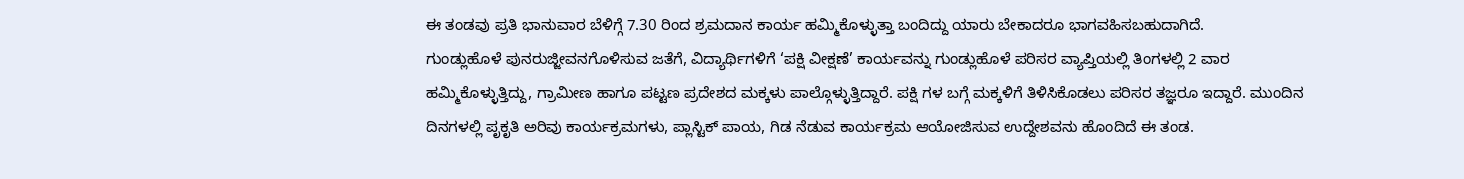ಈ ತಂಡವು ಪ್ರತಿ ಭಾನುವಾರ ಬೆಳಿಗ್ಗೆ 7.30 ರಿಂದ ಶ್ರಮದಾನ ಕಾರ್ಯ ಹಮ್ಮಿಕೊಳ್ಳುತ್ತಾ ಬಂದಿದ್ದು ಯಾರು ಬೇಕಾದರೂ ಭಾಗವಹಿಸಬಹುದಾಗಿದೆ.
ಗುಂಡ್ಲುಹೊಳೆ ಪುನರುಜ್ಜೀವನಗೊಳಿಸುವ ಜತೆಗೆ, ವಿದ್ಯಾರ್ಥಿಗಳಿಗೆ ‘ಪಕ್ಷಿ ವೀಕ್ಷಣೆ’ ಕಾರ್ಯವನ್ನು ಗುಂಡ್ಲುಹೊಳೆ ಪರಿಸರ ವ್ಯಾಪ್ತಿಯಲ್ಲಿ ತಿಂಗಳಲ್ಲಿ 2 ವಾರ ಹಮ್ಮಿಕೊಳ್ಳುತ್ತಿದ್ದು, ಗ್ರಾಮೀಣ ಹಾಗೂ ಪಟ್ಟಣ ಪ್ರದೇಶದ ಮಕ್ಕಳು ಪಾಲ್ಗೊಳ್ಳುತ್ತಿದ್ದಾರೆ. ಪಕ್ಷಿ ಗಳ ಬಗ್ಗೆ ಮಕ್ಕಳಿಗೆ ತಿಳಿಸಿಕೊಡಲು ಪರಿಸರ ತಜ್ಞರೂ ಇದ್ದಾರೆ. ಮುಂದಿನ ದಿನಗಳಲ್ಲಿ ಪೃಕೃತಿ ಅರಿವು ಕಾರ್ಯಕ್ರಮಗಳು, ಪ್ಲಾಸ್ಟಿಕ್ ಪಾಯ, ಗಿಡ ನೆಡುವ ಕಾರ್ಯಕ್ರಮ ಆಯೋಜಿಸುವ ಉದ್ದೇಶವನು ಹೊಂದಿದೆ ಈ ತಂಡ.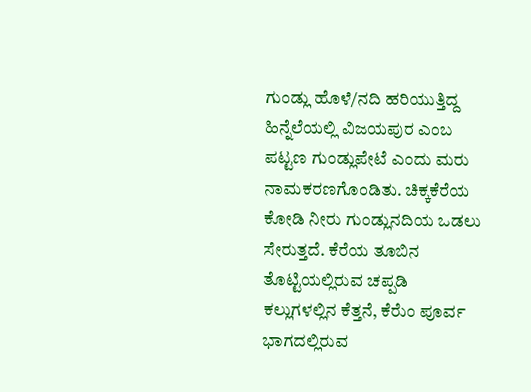ಗುಂಡ್ಲು ಹೊಳೆ/ನದಿ ಹರಿಯುತ್ತಿದ್ದ ಹಿನ್ನೆಲೆಯಲ್ಲಿ ವಿಜಯಪುರ ಎಂಬ ಪಟ್ಟಣ ಗುಂಡ್ಲುಪೇಟೆ ಎಂದು ಮರು ನಾಮಕರಣಗೊಂಡಿತು. ಚಿಕ್ಕಕೆರೆಯ ಕೋಡಿ ನೀರು ಗುಂಡ್ಲುನದಿಯ ಒಡಲು ಸೇರುತ್ತದೆ. ಕೆರೆಯ ತೂಬಿನ ತೊಟ್ಟಿಯಲ್ಲಿರುವ ಚಪ್ಪಡಿ ಕಲ್ಲುಗಳಲ್ಲಿನ ಕೆತ್ತನೆ, ಕೆರೆುಂ ಪೂರ್ವ ಭಾಗದಲ್ಲಿರುವ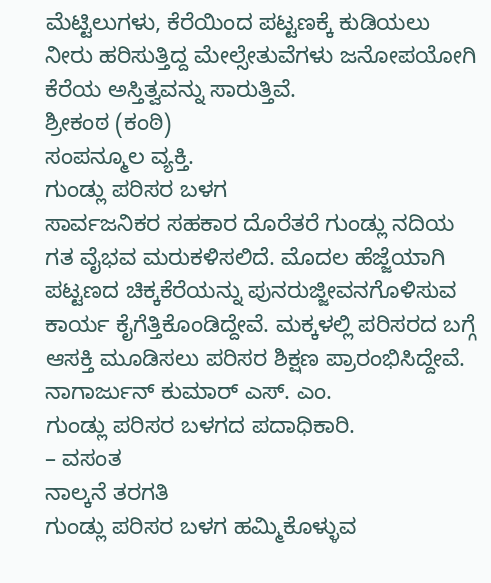ಮೆಟ್ಟಿಲುಗಳು, ಕೆರೆಯಿಂದ ಪಟ್ಟಣಕ್ಕೆ ಕುಡಿಯಲು ನೀರು ಹರಿಸುತ್ತಿದ್ದ ಮೇಲ್ಸೇತುವೆಗಳು ಜನೋಪಯೋಗಿ ಕೆರೆಯ ಅಸ್ತಿತ್ವವನ್ನು ಸಾರುತ್ತಿವೆ.
ಶ್ರೀಕಂಠ (ಕಂಠಿ)
ಸಂಪನ್ಮೂಲ ವ್ಯಕ್ತಿ.
ಗುಂಡ್ಲು ಪರಿಸರ ಬಳಗ
ಸಾರ್ವಜನಿಕರ ಸಹಕಾರ ದೊರೆತರೆ ಗುಂಡ್ಲು ನದಿಯ ಗತ ವೈಭವ ಮರುಕಳಿಸಲಿದೆ. ಮೊದಲ ಹೆಜ್ಜೆಯಾಗಿ ಪಟ್ಟಣದ ಚಿಕ್ಕಕೆರೆಯನ್ನು ಪುನರುಜ್ಜೀವನಗೊಳಿಸುವ ಕಾರ್ಯ ಕೈಗೆತ್ತಿಕೊಂಡಿದ್ದೇವೆ. ಮಕ್ಕಳಲ್ಲಿ ಪರಿಸರದ ಬಗ್ಗೆ ಆಸಕ್ತಿ ಮೂಡಿಸಲು ಪರಿಸರ ಶಿಕ್ಷಣ ಪ್ರಾರಂಭಿಸಿದ್ದೇವೆ.
ನಾಗಾರ್ಜುನ್ ಕುಮಾರ್ ಎಸ್. ಎಂ.
ಗುಂಡ್ಲು ಪರಿಸರ ಬಳಗದ ಪದಾಧಿಕಾರಿ.
– ವಸಂತ
ನಾಲ್ಕನೆ ತರಗತಿ
ಗುಂಡ್ಲು ಪರಿಸರ ಬಳಗ ಹಮ್ಮಿಕೊಳ್ಳುವ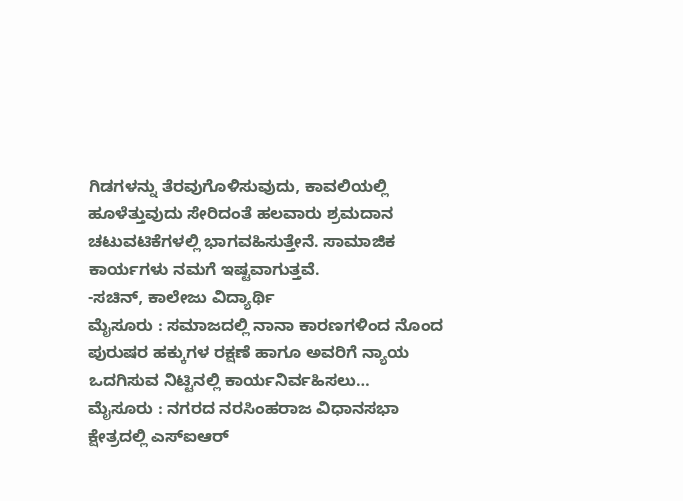ಗಿಡಗಳನ್ನು ತೆರವುಗೊಳಿಸುವುದು, ಕಾವಲಿಯಲ್ಲಿ ಹೂಳೆತ್ತುವುದು ಸೇರಿದಂತೆ ಹಲವಾರು ಶ್ರಮದಾನ ಚಟುವಟಿಕೆಗಳಲ್ಲಿ ಭಾಗವಹಿಸುತ್ತೇನೆ. ಸಾಮಾಜಿಕ ಕಾರ್ಯಗಳು ನಮಗೆ ಇಷ್ಟವಾಗುತ್ತವೆ.
-ಸಚಿನ್, ಕಾಲೇಜು ವಿದ್ಯಾರ್ಥಿ
ಮೈಸೂರು : ಸಮಾಜದಲ್ಲಿ ನಾನಾ ಕಾರಣಗಳಿಂದ ನೊಂದ ಪುರುಷರ ಹಕ್ಕುಗಳ ರಕ್ಷಣೆ ಹಾಗೂ ಅವರಿಗೆ ನ್ಯಾಯ ಒದಗಿಸುವ ನಿಟ್ಟಿನಲ್ಲಿ ಕಾರ್ಯನಿರ್ವಹಿಸಲು…
ಮೈಸೂರು : ನಗರದ ನರಸಿಂಹರಾಜ ವಿಧಾನಸಭಾ ಕ್ಷೇತ್ರದಲ್ಲಿ ಎಸ್ಐಆರ್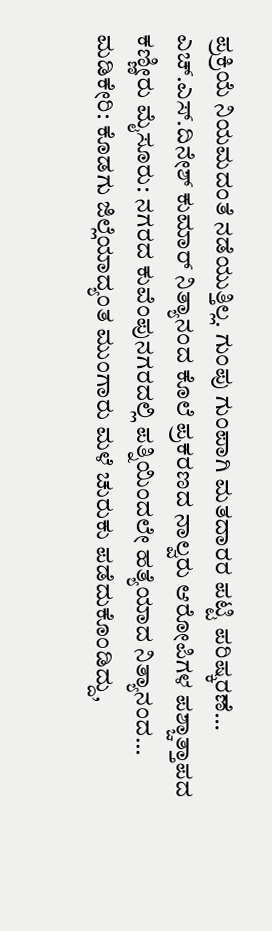ಪ್ರಕ್ರಿಯೆ ನಿಯಮದಂತೆ ನಡೆಯುತ್ತಿಲ್ಲ. ಗುಂಪು ಗುಂಪಾಗಿ ಮತದಾರರ ಪಟ್ಟಿ ಪರಿಷ್ಕರಣೆ…
ಎಚ್.ಎಸ್.ದಿನೇಶ್ ಕುಮಾರ್ ನಿತ್ಯಾನಂದ ಕೊಲೆ ಪ್ರಕರಣದ ನಾಲ್ವರು ಆರೋಪಿಗಳ ಪಶ್ಚಾತ್ತಾಪದ ಕಣ್ಣೀರು ಮೈಸೂರು: ನಗರದ ಕುವೆಂಪುನಗರದಲ್ಲಿ ಪತ್ನಿಯಿಂದಲೇ ಹತ್ಯೆಯಾದ ನಿತ್ಯಾನಂದ…
ಮಡಿಕೇರಿ: ಕೊಡಗು ಜಿಲ್ಲೆಯಾದ್ಯಂತ ಮುಂಗಾರು ಮಳೆ ಚುರುಕು ಪಡೆದುಕೊಂಡಿದ್ದು,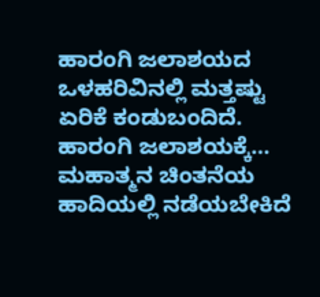ಹಾರಂಗಿ ಜಲಾಶಯದ ಒಳಹರಿವಿನಲ್ಲಿ ಮತ್ತಷ್ಟು ಏರಿಕೆ ಕಂಡುಬಂದಿದೆ. ಹಾರಂಗಿ ಜಲಾಶಯಕ್ಕೆ…
ಮಹಾತ್ಮನ ಚಿಂತನೆಯ ಹಾದಿಯಲ್ಲಿ ನಡೆಯಬೇಕಿದೆ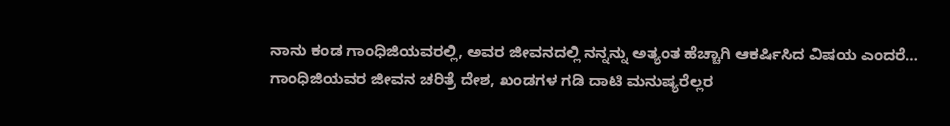ನಾನು ಕಂಡ ಗಾಂಧಿಜಿಯವರಲ್ಲಿ, ಅವರ ಜೀವನದಲ್ಲಿ ನನ್ನನ್ನು ಅತ್ಯಂತ ಹೆಚ್ಚಾಗಿ ಆಕರ್ಷಿಸಿದ ವಿಷಯ ಎಂದರೆ…
ಗಾಂಧಿಜಿಯವರ ಜೀವನ ಚರಿತ್ರೆ ದೇಶ, ಖಂಡಗಳ ಗಡಿ ದಾಟಿ ಮನುಷ್ಯರೆಲ್ಲರ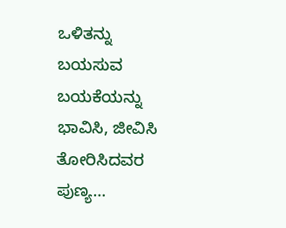ಒಳಿತನ್ನು ಬಯಸುವ ಬಯಕೆಯನ್ನು ಭಾವಿಸಿ, ಜೀವಿಸಿ ತೋರಿಸಿದವರ ಪುಣ್ಯ…